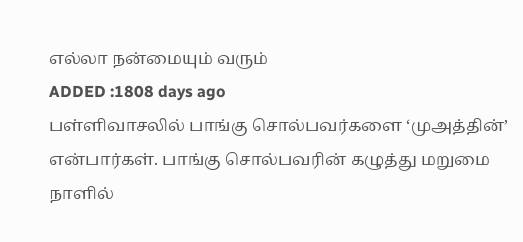எல்லா நன்மையும் வரும்
ADDED :1808 days ago
பள்ளிவாசலில் பாங்கு சொல்பவர்களை ‘முஅத்தின்’ என்பார்கள். பாங்கு சொல்பவரின் கழுத்து மறுமை நாளில்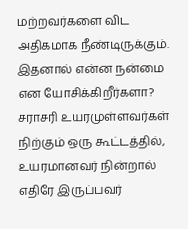மற்றவர்களை விட அதிகமாக நீண்டிருக்கும். இதனால் என்ன நன்மை என யோசிக்கிறீர்களா? சராசரி உயரமுள்ளவர்கள் நிற்கும் ஒரு கூட்டத்தில், உயரமானவர் நின்றால் எதிரே இருப்பவர்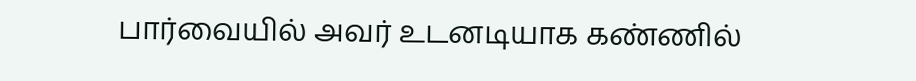பார்வையில் அவர் உடனடியாக கண்ணில்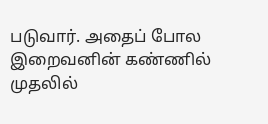படுவார். அதைப் போல இறைவனின் கண்ணில் முதலில்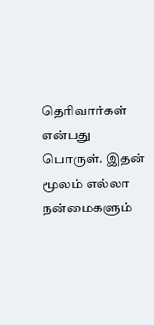தெரிவார்கள் என்பது பொருள். இதன் மூலம் எல்லா நன்மைகளும்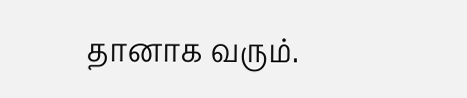தானாக வரும்.